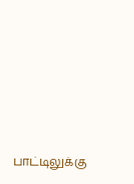பாட்டிலுக்கு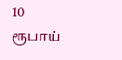10 ரூபாய்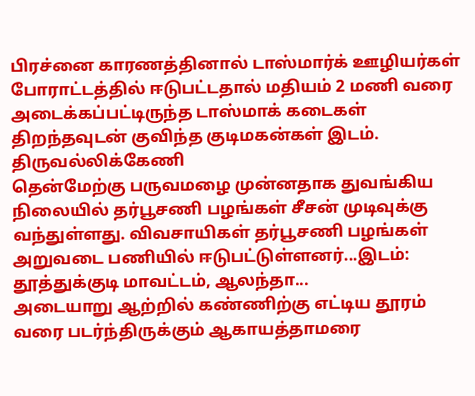பிரச்னை காரணத்தினால் டாஸ்மார்க் ஊழியர்கள் போராட்டத்தில் ஈடுபட்டதால் மதியம் 2 மணி வரை அடைக்கப்பட்டிருந்த டாஸ்மாக் கடைகள் திறந்தவுடன் குவிந்த குடிமகன்கள் இடம். திருவல்லிக்கேணி
தென்மேற்கு பருவமழை முன்னதாக துவங்கிய நிலையில் தர்பூசணி பழங்கள் சீசன் முடிவுக்கு வந்துள்ளது. விவசாயிகள் தர்பூசணி பழங்கள் அறுவடை பணியில் ஈடுபட்டுள்ளனர்...இடம்: தூத்துக்குடி மாவட்டம், ஆலந்தா...
அடையாறு ஆற்றில் கண்ணிற்கு எட்டிய தூரம் வரை படர்ந்திருக்கும் ஆகாயத்தாமரை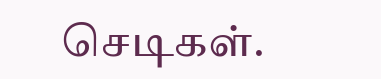செடிகள்.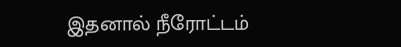இதனால் நீரோட்டம்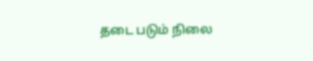தடை படும் நிலை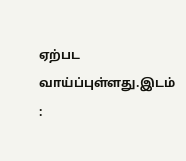ஏற்பட வாய்ப்புள்ளது.இடம் :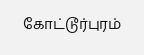கோட்டூர்புரம்